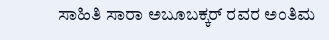ಸಾಹಿತಿ ಸಾರಾ ಅಬೂಬಕ್ಕರ್ ರವರ ಅಂತಿಮ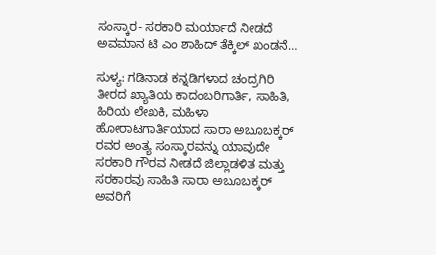ಸಂಸ್ಕಾರ- ಸರಕಾರಿ ಮರ್ಯಾದೆ ನೀಡದೆ ಅವಮಾನ ಟಿ ಎಂ ಶಾಹಿದ್ ತೆಕ್ಕಿಲ್ ಖಂಡನೆ…

ಸುಳ್ಯ: ಗಡಿನಾಡ ಕನ್ನಡಿಗಳಾದ ಚಂದ್ರಗಿರಿ ತೀರದ ಖ್ಯಾತಿಯ ಕಾದಂಬರಿಗಾರ್ತಿ, ಸಾಹಿತಿ, ಹಿರಿಯ ಲೇಖಕಿ, ಮಹಿಳಾ ಹೋರಾಟಗಾರ್ತಿಯಾದ ಸಾರಾ ಅಬೂಬಕ್ಕರ್ ರವರ ಅಂತ್ಯ ಸಂಸ್ಕಾರವನ್ನು ಯಾವುದೇ ಸರಕಾರಿ ಗೌರವ ನೀಡದೆ ಜಿಲ್ಲಾಡಳಿತ ಮತ್ತು ಸರಕಾರವು ಸಾಹಿತಿ ಸಾರಾ ಅಬೂಬಕ್ಕರ್ ಅವರಿಗೆ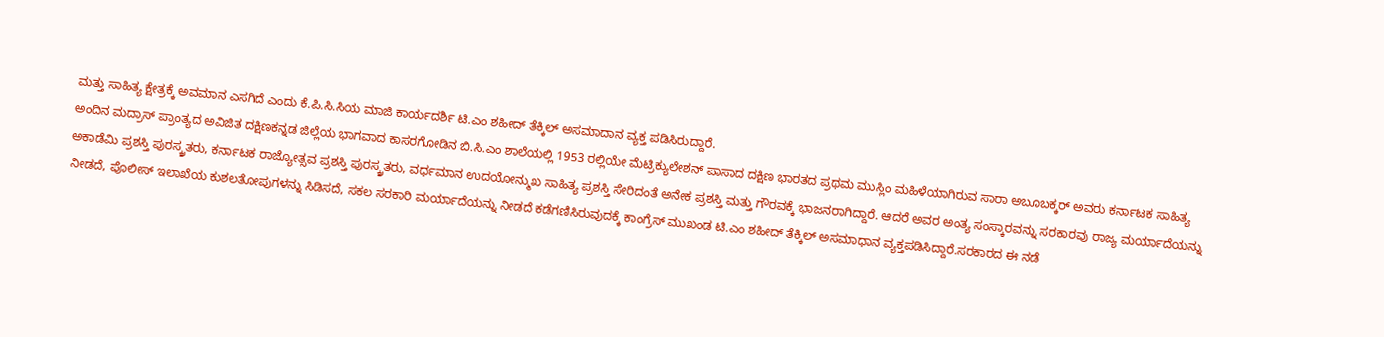ಮತ್ತು ಸಾಹಿತ್ಯ ಕ್ಷೇತ್ರಕ್ಕೆ ಅವಮಾನ ಎಸಗಿದೆ ಎಂದು ಕೆ.ಪಿ.ಸಿ.ಸಿಯ ಮಾಜಿ ಕಾರ್ಯದರ್ಶಿ ಟಿ.ಎಂ ಶಹೀದ್ ತೆಕ್ಕಿಲ್ ಅಸಮಾದಾನ ವ್ಯಕ್ತ ಪಡಿಸಿರುದ್ದಾರೆ.
ಅಂದಿನ ಮದ್ರಾಸ್ ಪ್ರಾಂತ್ಯದ ಅವಿಜಿತ ದಕ್ಷಿಣಕನ್ನಡ ಜಿಲ್ಲೆಯ ಭಾಗವಾದ ಕಾಸರಗೋಡಿನ ಬಿ.ಸಿ.ಎಂ ಶಾಲೆಯಲ್ಲಿ 1953 ರಲ್ಲಿಯೇ ಮೆಟ್ರಿಕ್ಯುಲೇಶನ್ ಪಾಸಾದ ದಕ್ಷಿಣ ಭಾರತದ ಪ್ರಥಮ ಮುಸ್ಲಿಂ ಮಹಿಳೆಯಾಗಿರುವ ಸಾರಾ ಅಬೂಬಕ್ಕರ್ ಅವರು ಕರ್ನಾಟಕ ಸಾಹಿತ್ಯ ಅಕಾಡೆಮಿ ಪ್ರಶಸ್ತಿ ಪುರಸ್ಕ್ರತರು, ಕರ್ನಾಟಕ ರಾಜ್ಯೋತ್ಸವ ಪ್ರಶಸ್ತಿ ಪುರಸ್ಕ್ರತರು, ವರ್ಧಮಾನ ಉದಯೋನ್ಮುಖ ಸಾಹಿತ್ಯ ಪ್ರಶಸ್ತಿ ಸೇರಿದಂತೆ ಅನೇಕ ಪ್ರಶಸ್ತಿ ಮತ್ತು ಗೌರವಕ್ಕೆ ಭಾಜನರಾಗಿದ್ದಾರೆ. ಆದರೆ ಅವರ ಅಂತ್ಯ ಸಂಸ್ಕಾರವನ್ನು ಸರಕಾರವು ರಾಜ್ಯ ಮರ್ಯಾದೆಯನ್ನು ನೀಡದೆ, ಪೊಲೀಸ್ ಇಲಾಖೆಯ ಕುಶಲತೋಪುಗಳನ್ನು ಸಿಡಿಸದೆ, ಸಕಲ ಸರಕಾರಿ ಮರ್ಯಾದೆಯನ್ನು ನೀಡದೆ ಕಡೆಗಣಿಸಿರುವುದಕ್ಕೆ ಕಾಂಗ್ರೆಸ್ ಮುಖಂಡ ಟಿ.ಎಂ ಶಹೀದ್ ತೆಕ್ಕಿಲ್ ಅಸಮಾಧಾನ ವ್ಯಕ್ತಪಡಿಸಿದ್ದಾರೆ.ಸರಕಾರದ ಈ ನಡೆ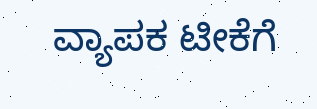ವ್ಯಾಪಕ ಟೀಕೆಗೆ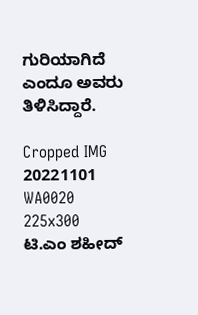ಗುರಿಯಾಗಿದೆ ಎಂದೂ ಅವರು ತಿಳಿಸಿದ್ದಾರೆ.

Cropped IMG 20221101 WA0020 225x300
ಟಿ.ಎಂ ಶಹೀದ್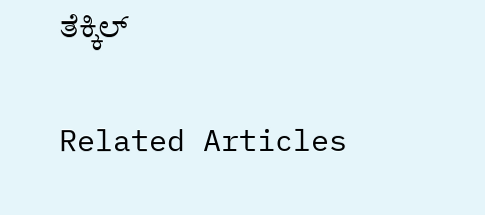ತೆಕ್ಕಿಲ್

Related Articles